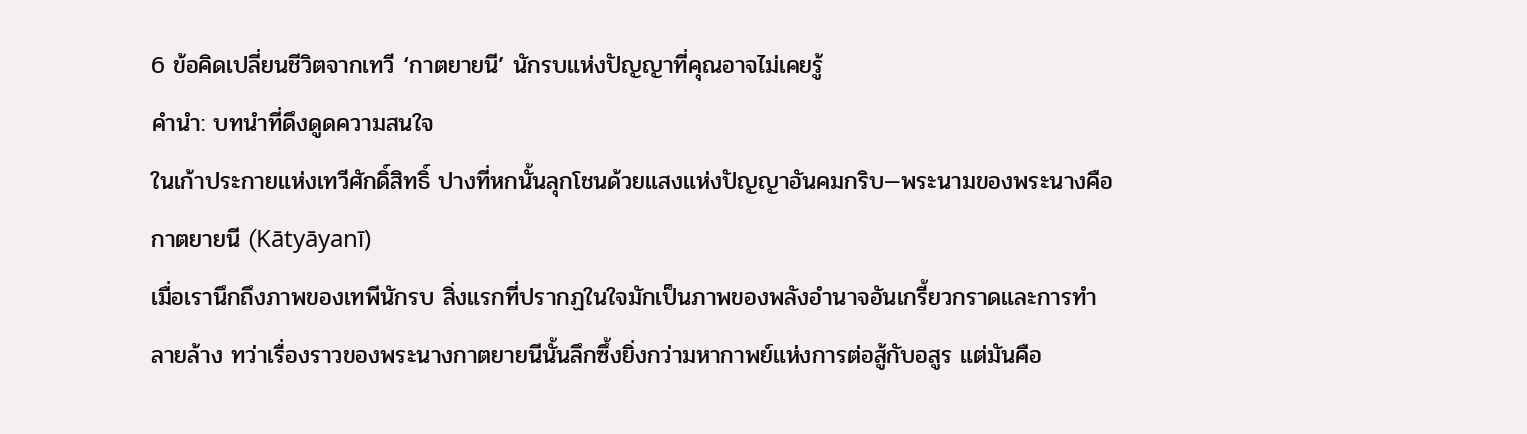6 ข้อคิดเปลี่ยนชีวิตจากเทวี ‘กาตยายนี’ นักรบแห่งปัญญาที่คุณอาจไม่เคยรู้
คำนำ: บทนำที่ดึงดูดความสนใจ
ในเก้าประกายแห่งเทวีศักดิ์สิทธิ์ ปางที่หกนั้นลุกโชนด้วยแสงแห่งปัญญาอันคมกริบ—พระนามของพระนางคือกาตยายนี (Kātyāyanī)
เมื่อเรานึกถึงภาพของเทพีนักรบ สิ่งแรกที่ปรากฏในใจมักเป็นภาพของพลังอำนาจอันเกรี้ยวกราดและการทำลายล้าง ทว่าเรื่องราวของพระนางกาตยายนีนั้นลึกซึ้งยิ่งกว่ามหากาพย์แห่งการต่อสู้กับอสูร แต่มันคือ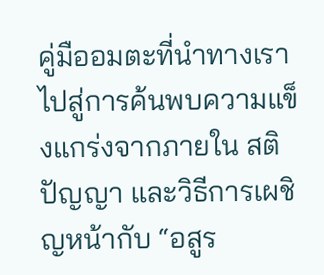คู่มืออมตะที่นำทางเราไปสู่การค้นพบความแข็งแกร่งจากภายใน สติปัญญา และวิธีการเผชิญหน้ากับ “อสูร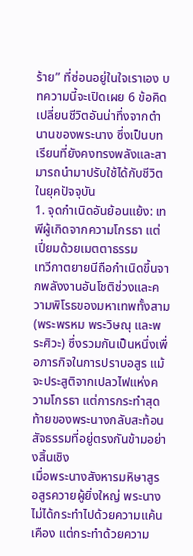ร้าย” ที่ซ่อนอยู่ในใจเราเอง บทความนี้จะเปิดเผย 6 ข้อคิดเปลี่ยนชีวิตอันน่าทึ่งจากตำนานของพระนาง ซึ่งเป็นบทเรียนที่ยังคงทรงพลังและสามารถนำมาปรับใช้ได้กับชีวิตในยุคปัจจุบัน
1. จุดกำเนิดอันย้อนแย้ง: เทพีผู้เกิดจากความโกรธา แต่เปี่ยมด้วยเมตตาธรรม
เทวีกาตยายนีถือกำเนิดขึ้นจากพลังงานอันโชติช่วงและความพิโรธของมหาเทพทั้งสาม (พระพรหม พระวิษณุ และพระศิวะ) ซึ่งรวมกันเป็นหนึ่งเพื่อภารกิจในการปราบอสูร แม้จะประสูติจากเปลวไฟแห่งความโกรธา แต่การกระทำสุดท้ายของพระนางกลับสะท้อนสัจธรรมที่อยู่ตรงกันข้ามอย่างสิ้นเชิง
เมื่อพระนางสังหารมหิษาสูร อสูรควายผู้ยิ่งใหญ่ พระนางไม่ได้กระทำไปด้วยความแค้นเคือง แต่กระทำด้วยความ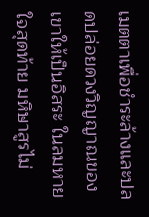เมตตาเพื่อชำระล้างและปลดปล่อยดวงวิญญาณของเขาให้เป็นอิสระ ในลมหายใจสุดท้าย มหิษาสูรไม่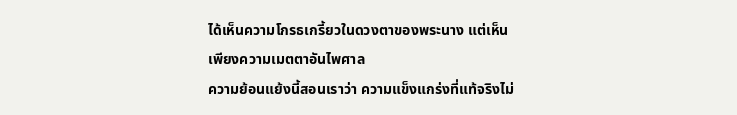ได้เห็นความโกรธเกรี้ยวในดวงตาของพระนาง แต่เห็นเพียงความเมตตาอันไพศาล
ความย้อนแย้งนี้สอนเราว่า ความแข็งแกร่งที่แท้จริงไม่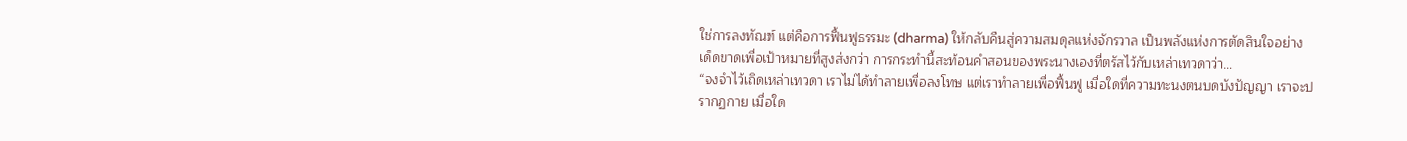ใช่การลงทัณฑ์ แต่คือการฟื้นฟูธรรมะ (dharma) ให้กลับคืนสู่ความสมดุลแห่งจักรวาล เป็นพลังแห่งการตัดสินใจอย่างเด็ดขาดเพื่อเป้าหมายที่สูงส่งกว่า การกระทำนี้สะท้อนคำสอนของพระนางเองที่ตรัสไว้กับเหล่าเทวดาว่า…
“จงจำไว้เถิดเหล่าเทวดา เราไม่ได้ทำลายเพื่อลงโทษ แต่เราทำลายเพื่อฟื้นฟู เมื่อใดที่ความทะนงตนบดบังปัญญา เราจะปรากฏกาย เมื่อใด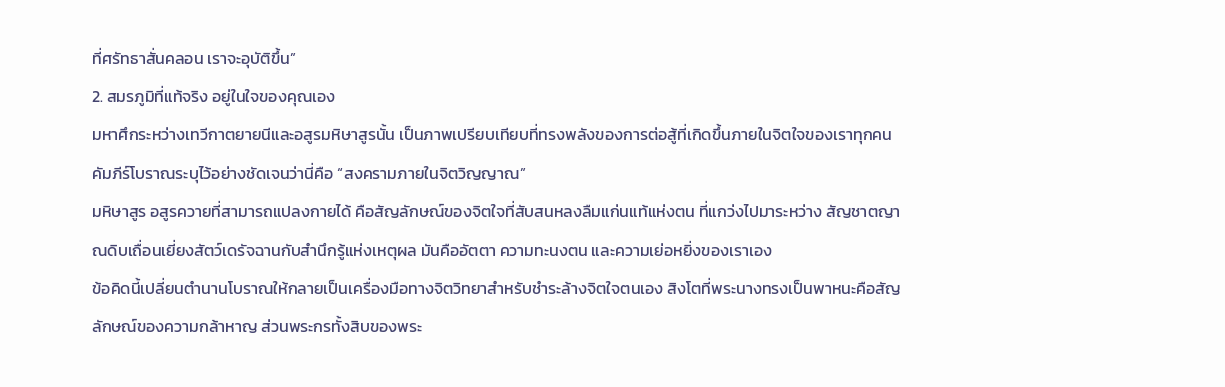ที่ศรัทธาสั่นคลอน เราจะอุบัติขึ้น”
2. สมรภูมิที่แท้จริง อยู่ในใจของคุณเอง
มหาศึกระหว่างเทวีกาตยายนีและอสูรมหิษาสูรนั้น เป็นภาพเปรียบเทียบที่ทรงพลังของการต่อสู้ที่เกิดขึ้นภายในจิตใจของเราทุกคน คัมภีร์โบราณระบุไว้อย่างชัดเจนว่านี่คือ “สงครามภายในจิตวิญญาณ”
มหิษาสูร อสูรควายที่สามารถแปลงกายได้ คือสัญลักษณ์ของจิตใจที่สับสนหลงลืมแก่นแท้แห่งตน ที่แกว่งไปมาระหว่าง สัญชาตญาณดิบเถื่อนเยี่ยงสัตว์เดรัจฉานกับสำนึกรู้แห่งเหตุผล มันคืออัตตา ความทะนงตน และความเย่อหยิ่งของเราเอง
ข้อคิดนี้เปลี่ยนตำนานโบราณให้กลายเป็นเครื่องมือทางจิตวิทยาสำหรับชำระล้างจิตใจตนเอง สิงโตที่พระนางทรงเป็นพาหนะคือสัญลักษณ์ของความกล้าหาญ ส่วนพระกรทั้งสิบของพระ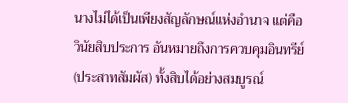นางไม่ได้เป็นเพียงสัญลักษณ์แห่งอำนาจ แต่คือ วินัยสิบประการ อันหมายถึงการควบคุมอินทรีย์ (ประสาทสัมผัส) ทั้งสิบได้อย่างสมบูรณ์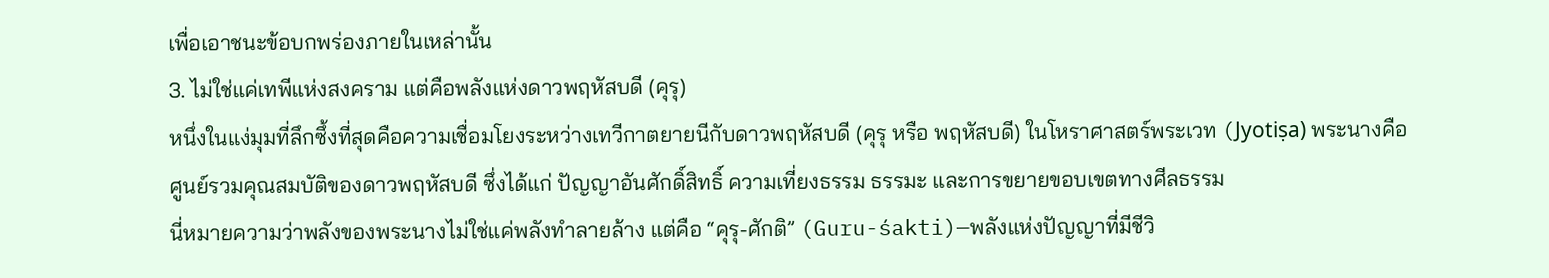เพื่อเอาชนะข้อบกพร่องภายในเหล่านั้น
3. ไม่ใช่แค่เทพีแห่งสงคราม แต่คือพลังแห่งดาวพฤหัสบดี (คุรุ)
หนึ่งในแง่มุมที่ลึกซึ้งที่สุดคือความเชื่อมโยงระหว่างเทวีกาตยายนีกับดาวพฤหัสบดี (คุรุ หรือ พฤหัสบดี) ในโหราศาสตร์พระเวท (Jyotiṣa) พระนางคือศูนย์รวมคุณสมบัติของดาวพฤหัสบดี ซึ่งได้แก่ ปัญญาอันศักดิ์สิทธิ์ ความเที่ยงธรรม ธรรมะ และการขยายขอบเขตทางศีลธรรม
นี่หมายความว่าพลังของพระนางไม่ใช่แค่พลังทำลายล้าง แต่คือ “คุรุ-ศักติ” (Guru-śakti)—พลังแห่งปัญญาที่มีชีวิ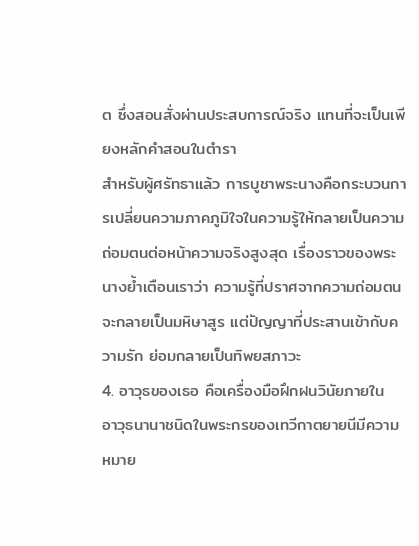ต ซึ่งสอนสั่งผ่านประสบการณ์จริง แทนที่จะเป็นเพียงหลักคำสอนในตำรา
สำหรับผู้ศรัทธาแล้ว การบูชาพระนางคือกระบวนการเปลี่ยนความภาคภูมิใจในความรู้ให้กลายเป็นความถ่อมตนต่อหน้าความจริงสูงสุด เรื่องราวของพระนางย้ำเตือนเราว่า ความรู้ที่ปราศจากความถ่อมตนจะกลายเป็นมหิษาสูร แต่ปัญญาที่ประสานเข้ากับความรัก ย่อมกลายเป็นทิพยสภาวะ
4. อาวุธของเธอ คือเครื่องมือฝึกฝนวินัยภายใน
อาวุธนานาชนิดในพระกรของเทวีกาตยายนีมีความหมาย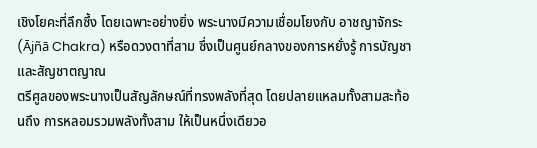เชิงโยคะที่ลึกซึ้ง โดยเฉพาะอย่างยิ่ง พระนางมีความเชื่อมโยงกับ อาชญาจักระ (Ājñā Chakra) หรือดวงตาที่สาม ซึ่งเป็นศูนย์กลางของการหยั่งรู้ การบัญชา และสัญชาตญาณ
ตรีศูลของพระนางเป็นสัญลักษณ์ที่ทรงพลังที่สุด โดยปลายแหลมทั้งสามสะท้อนถึง การหลอมรวมพลังทั้งสาม ให้เป็นหนึ่งเดียวอ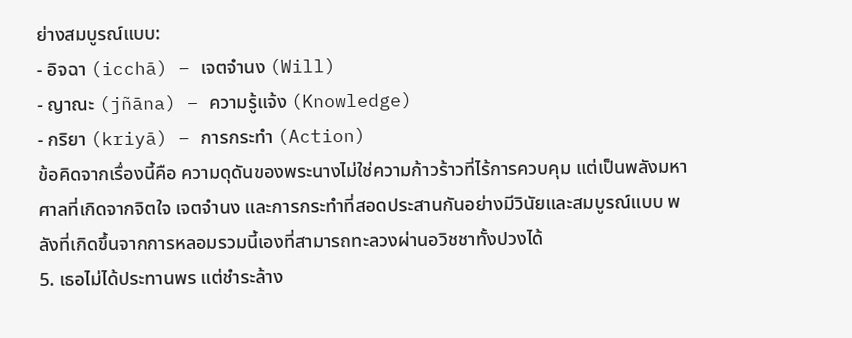ย่างสมบูรณ์แบบ:
- อิจฉา (icchā) – เจตจำนง (Will)
- ญาณะ (jñāna) – ความรู้แจ้ง (Knowledge)
- กริยา (kriyā) – การกระทำ (Action)
ข้อคิดจากเรื่องนี้คือ ความดุดันของพระนางไม่ใช่ความก้าวร้าวที่ไร้การควบคุม แต่เป็นพลังมหาศาลที่เกิดจากจิตใจ เจตจำนง และการกระทำที่สอดประสานกันอย่างมีวินัยและสมบูรณ์แบบ พลังที่เกิดขึ้นจากการหลอมรวมนี้เองที่สามารถทะลวงผ่านอวิชชาทั้งปวงได้
5. เธอไม่ได้ประทานพร แต่ชำระล้าง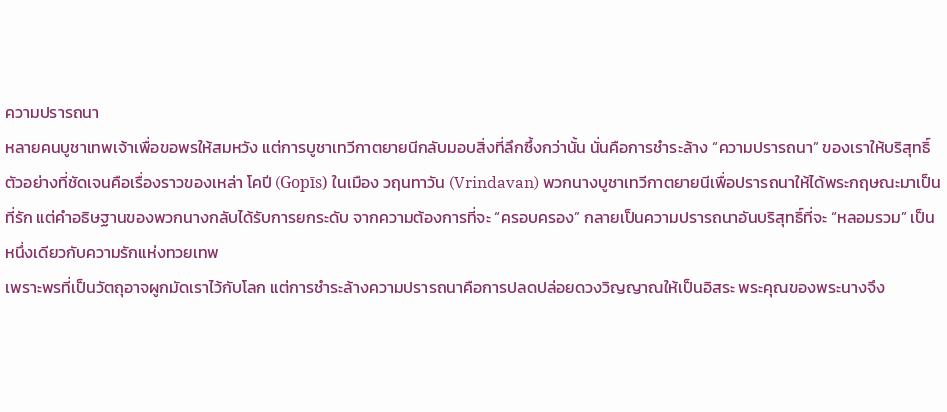ความปรารถนา
หลายคนบูชาเทพเจ้าเพื่อขอพรให้สมหวัง แต่การบูชาเทวีกาตยายนีกลับมอบสิ่งที่ลึกซึ้งกว่านั้น นั่นคือการชำระล้าง “ความปรารถนา” ของเราให้บริสุทธิ์
ตัวอย่างที่ชัดเจนคือเรื่องราวของเหล่า โคปี (Gopīs) ในเมือง วฤนทาวัน (Vrindavan) พวกนางบูชาเทวีกาตยายนีเพื่อปรารถนาให้ได้พระกฤษณะมาเป็นที่รัก แต่คำอธิษฐานของพวกนางกลับได้รับการยกระดับ จากความต้องการที่จะ “ครอบครอง” กลายเป็นความปรารถนาอันบริสุทธิ์ที่จะ “หลอมรวม” เป็นหนึ่งเดียวกับความรักแห่งทวยเทพ
เพราะพรที่เป็นวัตถุอาจผูกมัดเราไว้กับโลก แต่การชำระล้างความปรารถนาคือการปลดปล่อยดวงวิญญาณให้เป็นอิสระ พระคุณของพระนางจึง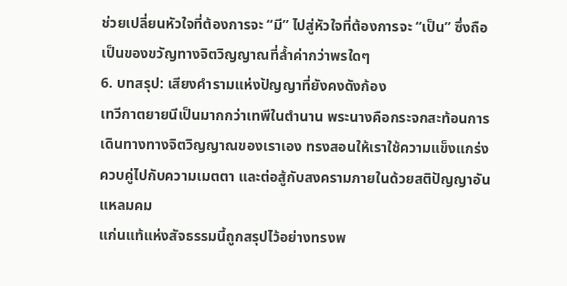ช่วยเปลี่ยนหัวใจที่ต้องการจะ “มี” ไปสู่หัวใจที่ต้องการจะ “เป็น” ซึ่งถือเป็นของขวัญทางจิตวิญญาณที่ล้ำค่ากว่าพรใดๆ
6. บทสรุป: เสียงคำรามแห่งปัญญาที่ยังคงดังก้อง
เทวีกาตยายนีเป็นมากกว่าเทพีในตำนาน พระนางคือกระจกสะท้อนการเดินทางทางจิตวิญญาณของเราเอง ทรงสอนให้เราใช้ความแข็งแกร่งควบคู่ไปกับความเมตตา และต่อสู้กับสงครามภายในด้วยสติปัญญาอันแหลมคม
แก่นแท้แห่งสัจธรรมนี้ถูกสรุปไว้อย่างทรงพ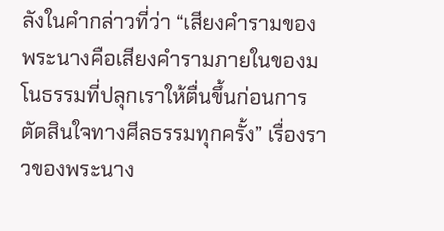ลังในคำกล่าวที่ว่า “เสียงคำรามของพระนางคือเสียงคำรามภายในของมโนธรรมที่ปลุกเราให้ตื่นขึ้นก่อนการตัดสินใจทางศีลธรรมทุกครั้ง” เรื่องราวของพระนาง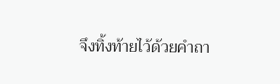จึงทิ้งท้ายไว้ด้วยคำถา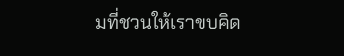มที่ชวนให้เราขบคิด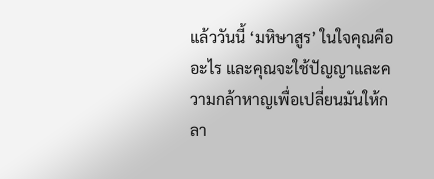แล้ววันนี้ ‘มหิษาสูร’ ในใจคุณคืออะไร และคุณจะใช้ปัญญาและความกล้าหาญเพื่อเปลี่ยนมันให้กลา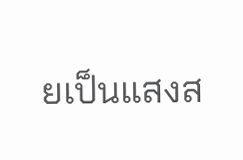ยเป็นแสงส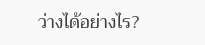ว่างได้อย่างไร?